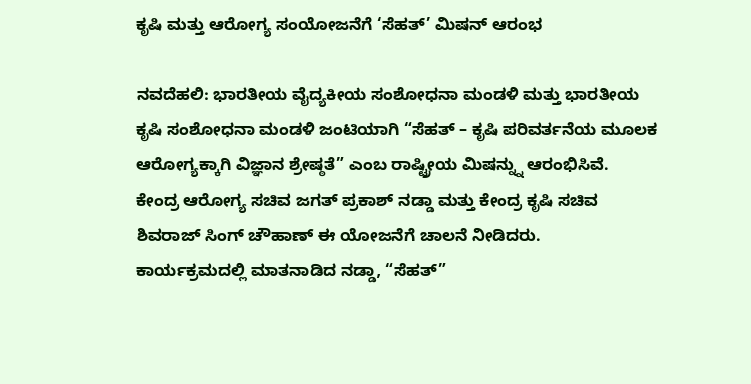ಕೃಷಿ ಮತ್ತು ಆರೋಗ್ಯ ಸಂಯೋಜನೆಗೆ ‘ಸೆಹತ್’ ಮಿಷನ್ ಆರಂಭ

ನವದೆಹಲಿ: ಭಾರತೀಯ ವೈದ್ಯಕೀಯ ಸಂಶೋಧನಾ ಮಂಡಳಿ ಮತ್ತು ಭಾರತೀಯ ಕೃಷಿ ಸಂಶೋಧನಾ ಮಂಡಳಿ ಜಂಟಿಯಾಗಿ “ಸೆಹತ್ – ಕೃಷಿ ಪರಿವರ್ತನೆಯ ಮೂಲಕ ಆರೋಗ್ಯಕ್ಕಾಗಿ ವಿಜ್ಞಾನ ಶ್ರೇಷ್ಠತೆ” ಎಂಬ ರಾಷ್ಟ್ರೀಯ ಮಿಷನ್ನ್ನು ಆರಂಭಿಸಿವೆ.
ಕೇಂದ್ರ ಆರೋಗ್ಯ ಸಚಿವ ಜಗತ್ ಪ್ರಕಾಶ್ ನಡ್ಡಾ ಮತ್ತು ಕೇಂದ್ರ ಕೃಷಿ ಸಚಿವ ಶಿವರಾಜ್ ಸಿಂಗ್ ಚೌಹಾಣ್ ಈ ಯೋಜನೆಗೆ ಚಾಲನೆ ನೀಡಿದರು.
ಕಾರ್ಯಕ್ರಮದಲ್ಲಿ ಮಾತನಾಡಿದ ನಡ್ಡಾ, “ಸೆಹತ್”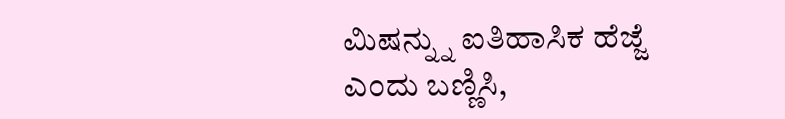ಮಿಷನ್ನ್ನು ಐತಿಹಾಸಿಕ ಹೆಜ್ಜೆ ಎಂದು ಬಣ್ಣಿಸಿ,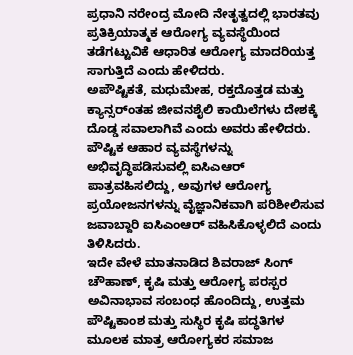ಪ್ರಧಾನಿ ನರೇಂದ್ರ ಮೋದಿ ನೇತೃತ್ವದಲ್ಲಿ ಭಾರತವು ಪ್ರತಿಕ್ರಿಯಾತ್ಮಕ ಆರೋಗ್ಯ ವ್ಯವಸ್ಥೆಯಿಂದ ತಡೆಗಟ್ಟುವಿಕೆ ಆಧಾರಿತ ಆರೋಗ್ಯ ಮಾದರಿಯತ್ತ ಸಾಗುತ್ತಿದೆ ಎಂದು ಹೇಳಿದರು.
ಅಪೌಷ್ಟಿಕತೆ, ಮಧುಮೇಹ, ರಕ್ತದೊತ್ತಡ ಮತ್ತು ಕ್ಯಾನ್ಸರ್ಂತಹ ಜೀವನಶೈಲಿ ಕಾಯಿಲೆಗಳು ದೇಶಕ್ಕೆ ದೊಡ್ಡ ಸವಾಲಾಗಿವೆ ಎಂದು ಅವರು ಹೇಳಿದರು. ಪೌಷ್ಟಿಕ ಆಹಾರ ವ್ಯವಸ್ಥೆಗಳನ್ನು ಅಭಿವೃದ್ಧಿಪಡಿಸುವಲ್ಲಿ ಐಸಿಎಆರ್ ಪಾತ್ರವಹಿಸಲಿದ್ದು, ಅವುಗಳ ಆರೋಗ್ಯ ಪ್ರಯೋಜನಗಳನ್ನು ವೈಜ್ಞಾನಿಕವಾಗಿ ಪರಿಶೀಲಿಸುವ ಜವಾಬ್ದಾರಿ ಐಸಿಎಂಆರ್ ವಹಿಸಿಕೊಳ್ಳಲಿದೆ ಎಂದು ತಿಳಿಸಿದರು.
ಇದೇ ವೇಳೆ ಮಾತನಾಡಿದ ಶಿವರಾಜ್ ಸಿಂಗ್ ಚೌಹಾಣ್, ಕೃಷಿ ಮತ್ತು ಆರೋಗ್ಯ ಪರಸ್ಪರ ಅವಿನಾಭಾವ ಸಂಬಂಧ ಹೊಂದಿದ್ದು, ಉತ್ತಮ ಪೌಷ್ಟಿಕಾಂಶ ಮತ್ತು ಸುಸ್ಥಿರ ಕೃಷಿ ಪದ್ಧತಿಗಳ ಮೂಲಕ ಮಾತ್ರ ಆರೋಗ್ಯಕರ ಸಮಾಜ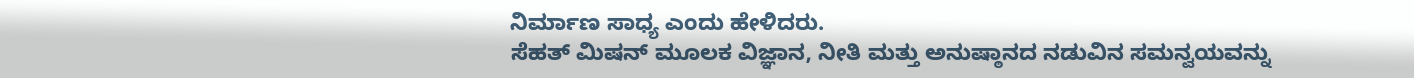ನಿರ್ಮಾಣ ಸಾಧ್ಯ ಎಂದು ಹೇಳಿದರು.
ಸೆಹತ್ ಮಿಷನ್ ಮೂಲಕ ವಿಜ್ಞಾನ, ನೀತಿ ಮತ್ತು ಅನುಷ್ಠಾನದ ನಡುವಿನ ಸಮನ್ವಯವನ್ನು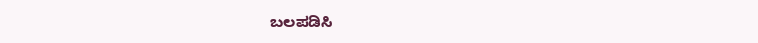ಬಲಪಡಿಸಿ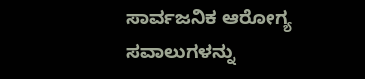ಸಾರ್ವಜನಿಕ ಆರೋಗ್ಯ ಸವಾಲುಗಳನ್ನು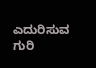ಎದುರಿಸುವ ಗುರಿ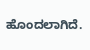ಹೊಂದಲಾಗಿದೆ.